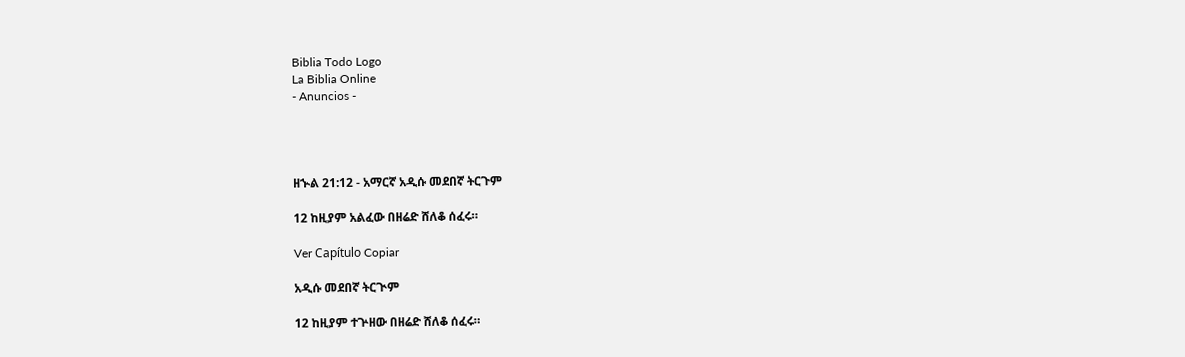Biblia Todo Logo
La Biblia Online
- Anuncios -




ዘኍል 21:12 - አማርኛ አዲሱ መደበኛ ትርጉም

12 ከዚያም አልፈው በዘሬድ ሸለቆ ሰፈሩ።

Ver Capítulo Copiar

አዲሱ መደበኛ ትርጒም

12 ከዚያም ተጕዘው በዘሬድ ሸለቆ ሰፈሩ።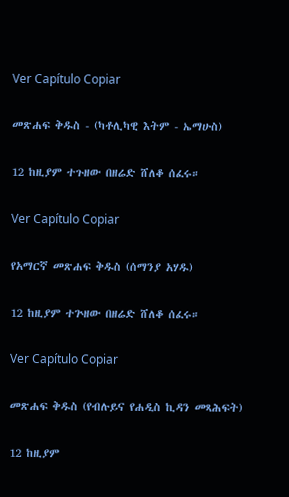Ver Capítulo Copiar

መጽሐፍ ቅዱስ - (ካቶሊካዊ እትም - ኤማሁስ)

12 ከዚያም ተጉዘው በዘሬድ ሸለቆ ሰፈሩ።

Ver Capítulo Copiar

የአማርኛ መጽሐፍ ቅዱስ (ሰማንያ አሃዱ)

12 ከዚያም ተጕዘው በዘሬድ ሸለቆ ሰፈሩ።

Ver Capítulo Copiar

መጽሐፍ ቅዱስ (የብሉይና የሐዲስ ኪዳን መጻሕፍት)

12 ከዚያም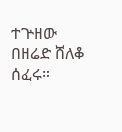ተጕዘው በዘሬድ ሸለቆ ሰፈሩ።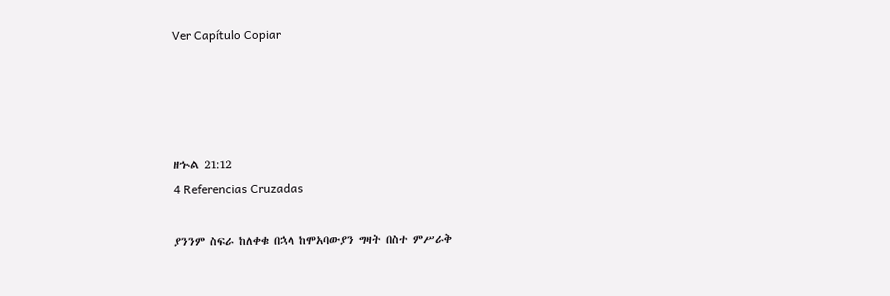Ver Capítulo Copiar




ዘኍል 21:12
4 Referencias Cruzadas

ያንንም ስፍራ ከለቀቁ በኋላ ከሞአባውያን ግዛት በስተ ምሥራቅ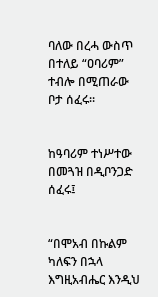ባለው በረሓ ውስጥ በተለይ “ዐባሪም” ተብሎ በሚጠራው ቦታ ሰፈሩ።


ከዓባሪም ተነሥተው በመጓዝ በዲቦንጋድ ሰፈሩ፤


“በሞአብ በኩልም ካለፍን በኋላ እግዚአብሔር እንዲህ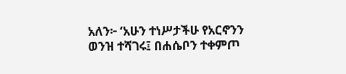አለን፦ ‘አሁን ተነሥታችሁ የአርኖንን ወንዝ ተሻገሩ፤ በሐሴቦን ተቀምጦ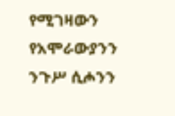የሚገዛውን የአሞራውያንን ንጉሥ ሲሖንን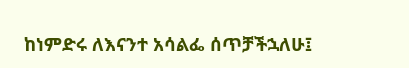ከነምድሩ ለእናንተ አሳልፌ ሰጥቻችኋለሁ፤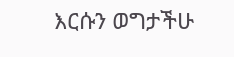እርሱን ወግታችሁ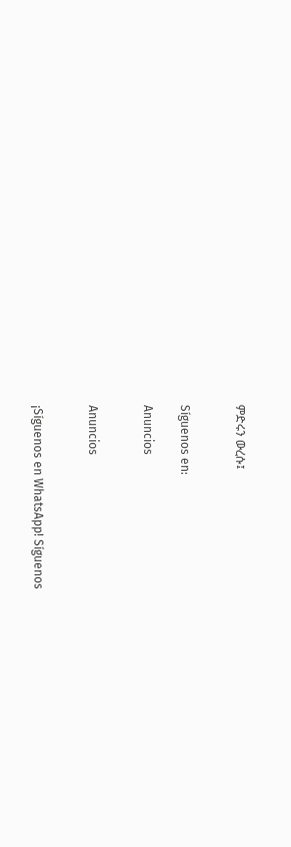ምድሩን ውረሱ፤


Síguenos en:

Anuncios


Anuncios


¡Síguenos en WhatsApp! Síguenos